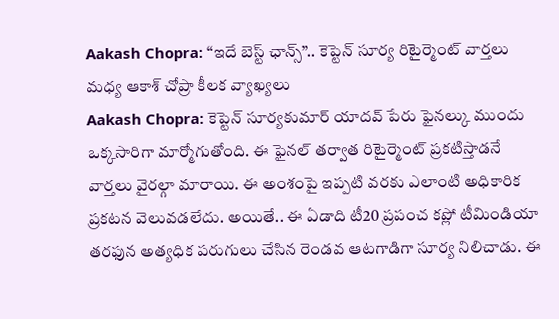Aakash Chopra: “ఇదే బెస్ట్ ఛాన్స్”.. కెప్టెన్ సూర్య రిటైర్మెంట్ వార్తలు మధ్య ఆకాశ్ చోప్రా కీలక వ్యాఖ్యలు
Aakash Chopra: కెప్టెన్ సూర్యకుమార్ యాదవ్ పేరు ఫైనల్కు ముందు ఒక్కసారిగా మార్మోగుతోంది. ఈ ఫైనల్ తర్వాత రిటైర్మెంట్ ప్రకటిస్తాడనే వార్తలు వైరల్గా మారాయి. ఈ అంశంపై ఇప్పటి వరకు ఎలాంటి అధికారిక ప్రకటన వెలువడలేదు. అయితే.. ఈ ఏడాది టీ20 ప్రపంచ కప్లో టీమిండియా తరఫున అత్యధిక పరుగులు చేసిన రెండవ ఆటగాడిగా సూర్య నిలిచాడు. ఈ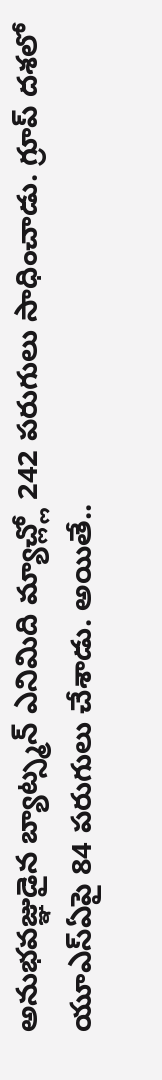అనుభవజ్ఞుడైన బ్యాట్స్మన్ ఎనిమిది మ్యాచ్ల్లో 242 పరుగులు సాధించాడు. గ్రూప్ దశలో యూఎస్ఏపై 84 పరుగులు చేశాడు. అయితే..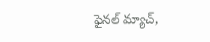ఫైనల్ మ్యాచ్,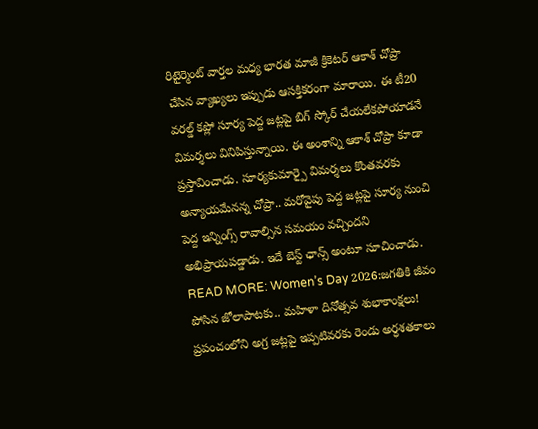రిటైర్మెంట్ వార్తల మధ్య భారత మాజీ క్రికెటర్ ఆకాశ్ చోప్రా చేసిన వ్యాఖ్యలు ఇప్పుడు ఆసక్తికరంగా మారాయి. ఈ టీ20 వరల్డ్ కప్లో సూర్య పెద్ద జట్లపై బిగ్ స్కోర్ చేయలేకపోయాడనే విమర్శలు వినిపిస్తున్నాయి. ఈ అంశాన్ని ఆకాశ్ చోప్రా కూడా ప్రస్తావించాడు. సూర్యకుమార్పై విమర్శలు కొంతవరకు అన్యాయమేనన్న చోప్రా.. మరోవైపు పెద్ద జట్లపై సూర్య నుంచి పెద్ద ఇన్నింగ్స్ రావాల్సిన సమయం వచ్చిందని అభిప్రాయపడ్డాడు. ఇదే బెస్ట్ ఛాన్స్ అంటూ సూచించాడు.
READ MORE: Women’s Day 2026:జగతికి జీవం పోసిన జోలాపాటకు.. మహిళా దినోత్సవ శుభాకాంక్షలు!
ప్రపంచంలోని అగ్ర జట్లపై ఇప్పటివరకు రెండు అర్ధశతకాలు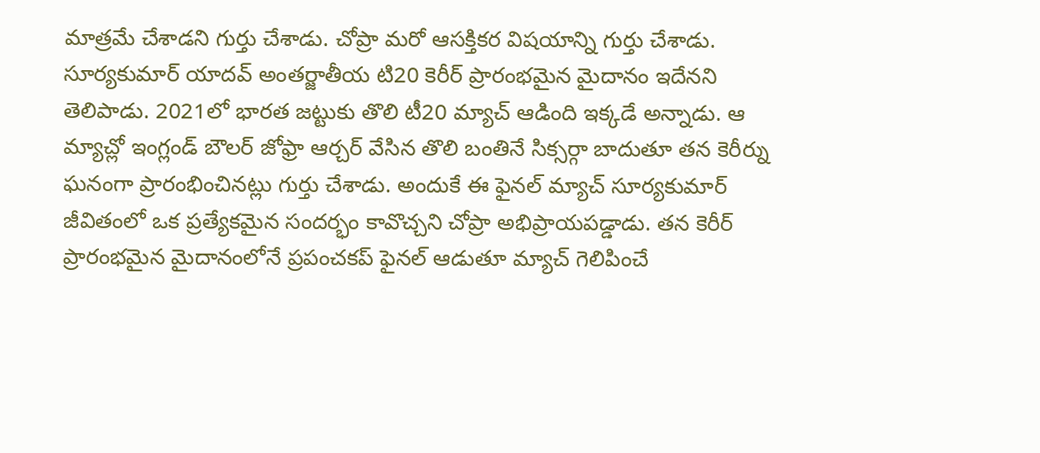మాత్రమే చేశాడని గుర్తు చేశాడు. చోప్రా మరో ఆసక్తికర విషయాన్ని గుర్తు చేశాడు. సూర్యకుమార్ యాదవ్ అంతర్జాతీయ టి20 కెరీర్ ప్రారంభమైన మైదానం ఇదేనని తెలిపాడు. 2021లో భారత జట్టుకు తొలి టీ20 మ్యాచ్ ఆడింది ఇక్కడే అన్నాడు. ఆ మ్యాచ్లో ఇంగ్లండ్ బౌలర్ జోఫ్రా ఆర్చర్ వేసిన తొలి బంతినే సిక్సర్గా బాదుతూ తన కెరీర్ను ఘనంగా ప్రారంభించినట్లు గుర్తు చేశాడు. అందుకే ఈ ఫైనల్ మ్యాచ్ సూర్యకుమార్ జీవితంలో ఒక ప్రత్యేకమైన సందర్భం కావొచ్చని చోప్రా అభిప్రాయపడ్డాడు. తన కెరీర్ ప్రారంభమైన మైదానంలోనే ప్రపంచకప్ ఫైనల్ ఆడుతూ మ్యాచ్ గెలిపించే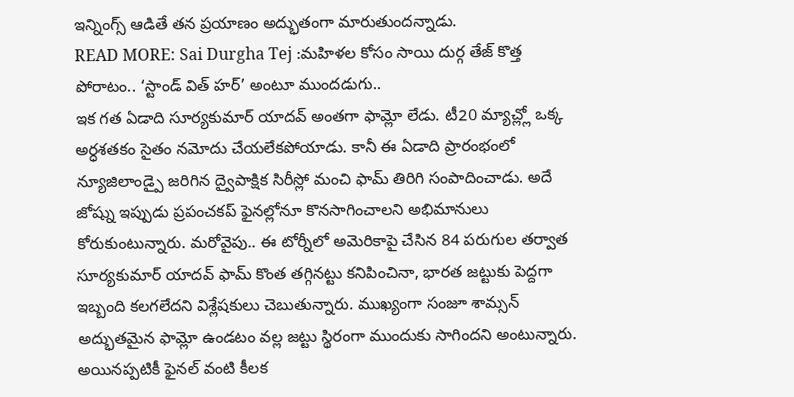ఇన్నింగ్స్ ఆడితే తన ప్రయాణం అద్భుతంగా మారుతుందన్నాడు.
READ MORE: Sai Durgha Tej :మహిళల కోసం సాయి దుర్గ తేజ్ కొత్త పోరాటం.. ‘స్టాండ్ విత్ హర్’ అంటూ ముందడుగు..
ఇక గత ఏడాది సూర్యకుమార్ యాదవ్ అంతగా ఫామ్లో లేడు. టీ20 మ్యాచ్ల్లో ఒక్క అర్ధశతకం సైతం నమోదు చేయలేకపోయాడు. కానీ ఈ ఏడాది ప్రారంభంలో న్యూజిలాండ్పై జరిగిన ద్వైపాక్షిక సిరీస్లో మంచి ఫామ్ తిరిగి సంపాదించాడు. అదే జోష్ను ఇప్పుడు ప్రపంచకప్ ఫైనల్లోనూ కొనసాగించాలని అభిమానులు కోరుకుంటున్నారు. మరోవైపు.. ఈ టోర్నీలో అమెరికాపై చేసిన 84 పరుగుల తర్వాత సూర్యకుమార్ యాదవ్ ఫామ్ కొంత తగ్గినట్టు కనిపించినా, భారత జట్టుకు పెద్దగా ఇబ్బంది కలగలేదని విశ్లేషకులు చెబుతున్నారు. ముఖ్యంగా సంజూ శామ్సన్ అద్భుతమైన ఫామ్లో ఉండటం వల్ల జట్టు స్థిరంగా ముందుకు సాగిందని అంటున్నారు. అయినప్పటికీ ఫైనల్ వంటి కీలక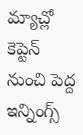మ్యాచ్లో కెప్టెన్ నుంచి పెద్ద ఇన్నింగ్స్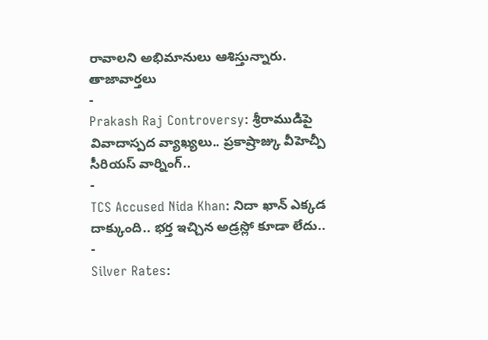రావాలని అభిమానులు ఆశిస్తున్నారు.
తాజావార్తలు
-
Prakash Raj Controversy: శ్రీరాముడిపై వివాదాస్పద వ్యాఖ్యలు.. ప్రకాష్రాజ్కు వీహెచ్పీ సీరియస్ వార్నింగ్..
-
TCS Accused Nida Khan: నిదా ఖాన్ ఎక్కడ దాక్కుంది.. భర్త ఇచ్చిన అడ్రస్లో కూడా లేదు..
-
Silver Rates: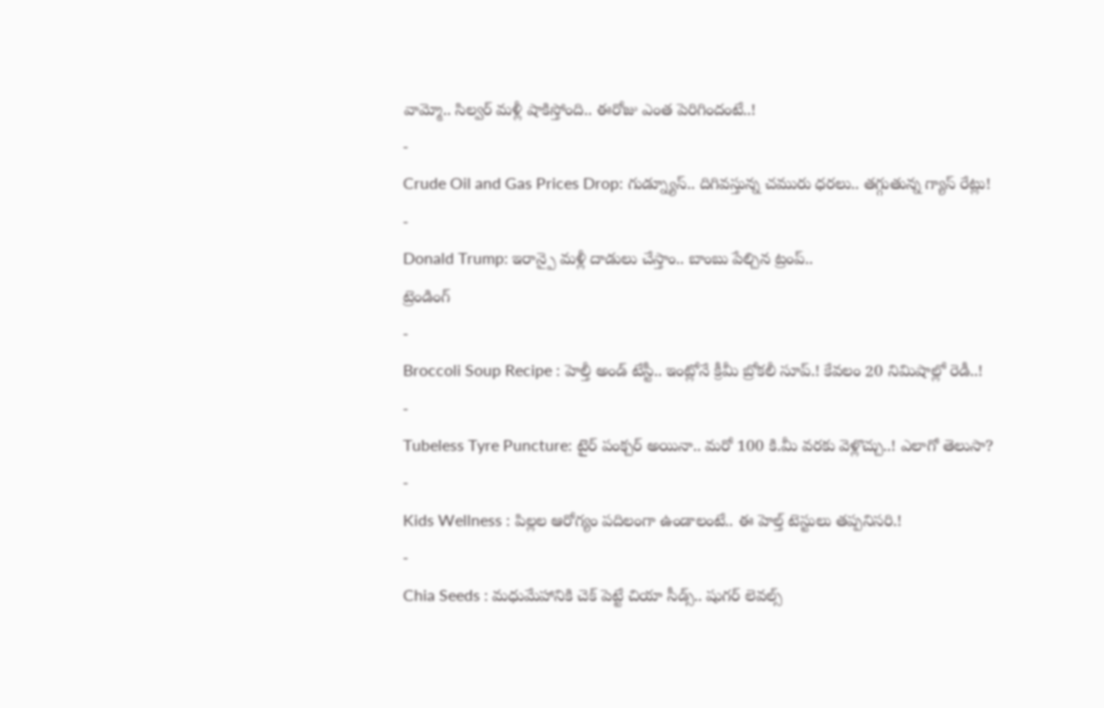వామ్మో.. సిల్వర్ మళ్లీ షాకిస్తోంది.. ఈరోజు ఎంత పెరిగిందంటే..!
-
Crude Oil and Gas Prices Drop: గుడ్న్యూస్.. దిగివస్తున్న చమురు ధరలు.. తగ్గుతున్న గ్యాస్ రేట్లు!
-
Donald Trump: ఇరాన్పై మళ్లీ దాడులు చేస్తాం.. బాంబు పేల్చిన ట్రంప్..
ట్రెండింగ్
-
Broccoli Soup Recipe : హెల్తీ అండ్ టేస్టీ.. ఇంట్లోనే క్రీమీ బ్రోకలీ సూప్.! కేవలం 20 నిమిషాల్లో రెడీ..!
-
Tubeless Tyre Puncture: టైర్ పంక్చర్ అయినా.. మరో 100 కి.మీ వరకు వెళ్లొచ్చు..! ఎలాగో తెలుసా?
-
Kids Wellness : పిల్లల ఆరోగ్యం పదిలంగా ఉండాలంటే.. ఈ హెల్త్ టెస్టులు తప్పనిసరి.!
-
Chia Seeds : మధుమేహానికి చెక్ పెట్టే చియా సీడ్స్.. షుగర్ లెవల్స్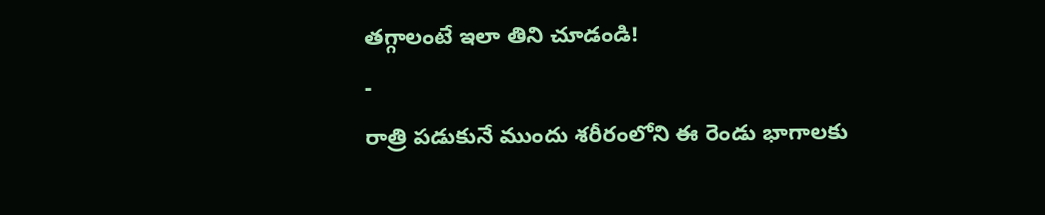తగ్గాలంటే ఇలా తిని చూడండి!
-
రాత్రి పడుకునే ముందు శరీరంలోని ఈ రెండు భాగాలకు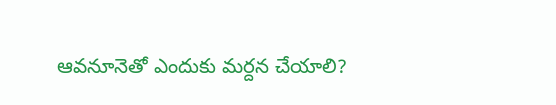ఆవనూనెతో ఎందుకు మర్దన చేయాలి?